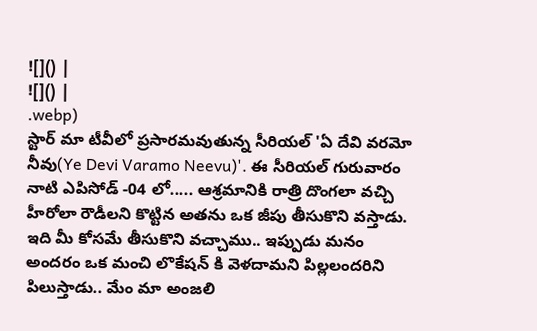![]() |
![]() |
.webp)
స్టార్ మా టీవీలో ప్రసారమవుతున్న సీరియల్ 'ఏ దేవి వరమో నీవు(Ye Devi Varamo Neevu)'. ఈ సీరియల్ గురువారం నాటి ఎపిసోడ్ -04 లో..... ఆశ్రమానికి రాత్రి దొంగలా వచ్చి హీరోలా రౌడీలని కొట్టిన అతను ఒక జీపు తీసుకొని వస్తాడు. ఇది మీ కోసమే తీసుకొని వచ్చాము.. ఇప్పుడు మనం అందరం ఒక మంచి లొకేషన్ కి వెళదామని పిల్లలందరిని పిలుస్తాడు.. మేం మా అంజలి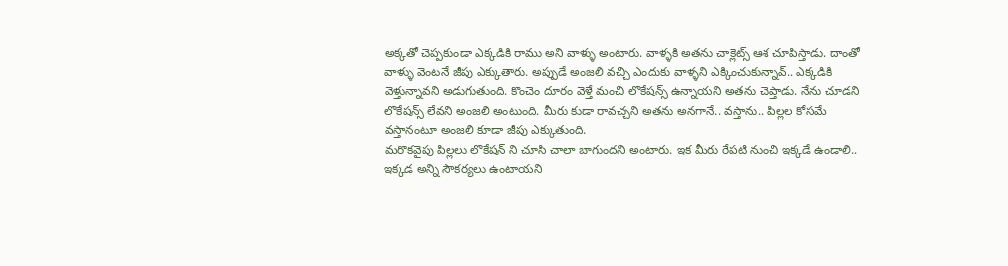అక్కతో చెప్పకుండా ఎక్కడికి రాము అని వాళ్ళు అంటారు. వాళ్ళకి అతను చాక్లెట్స్ ఆశ చూపిస్తాడు. దాంతో వాళ్ళు వెంటనే జీపు ఎక్కుతారు. అప్పుడే అంజలి వచ్చి ఎందుకు వాళ్ళని ఎక్కించుకున్నావ్.. ఎక్కడికి వెళ్తున్నావని అడుగుతుంది. కొంచెం దూరం వెళ్తే మంచి లొకేషన్స్ ఉన్నాయని అతను చెప్తాడు. నేను చూడని లొకేషన్స్ లేవని అంజలి అంటుంది. మీరు కుడా రావచ్చని అతను అనగానే.. వస్తాను.. పిల్లల కోసమే వస్తానంటూ అంజలి కూడా జీపు ఎక్కుతుంది.
మరొకవైపు పిల్లలు లొకేషన్ ని చూసి చాలా బాగుందని అంటారు. ఇక మీరు రేపటి నుంచి ఇక్కడే ఉండాలి.. ఇక్కడ అన్ని సౌకర్యలు ఉంటాయని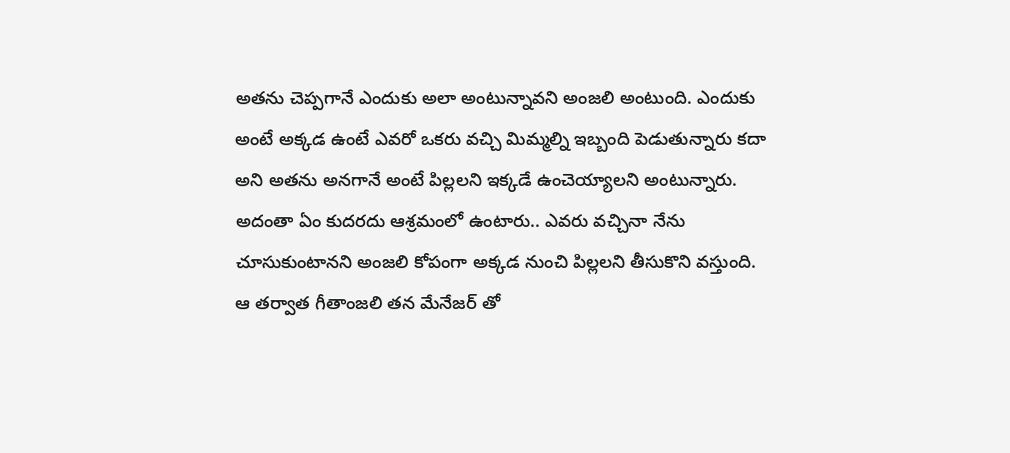అతను చెప్పగానే ఎందుకు అలా అంటున్నావని అంజలి అంటుంది. ఎందుకు అంటే అక్కడ ఉంటే ఎవరో ఒకరు వచ్చి మిమ్మల్ని ఇబ్బంది పెడుతున్నారు కదా అని అతను అనగానే అంటే పిల్లలని ఇక్కడే ఉంచెయ్యాలని అంటున్నారు. అదంతా ఏం కుదరదు ఆశ్రమంలో ఉంటారు.. ఎవరు వచ్చినా నేను చూసుకుంటానని అంజలి కోపంగా అక్కడ నుంచి పిల్లలని తీసుకొని వస్తుంది. ఆ తర్వాత గీతాంజలి తన మేనేజర్ తో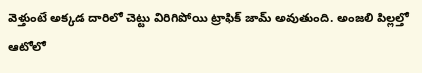వెళ్తుంటే అక్కడ దారిలో చెట్టు విరిగిపోయి ట్రాఫిక్ జామ్ అవుతుంది. అంజలి పిల్లల్తో ఆటోలో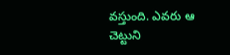వస్తుంది. ఎవరు ఆ చెట్టుని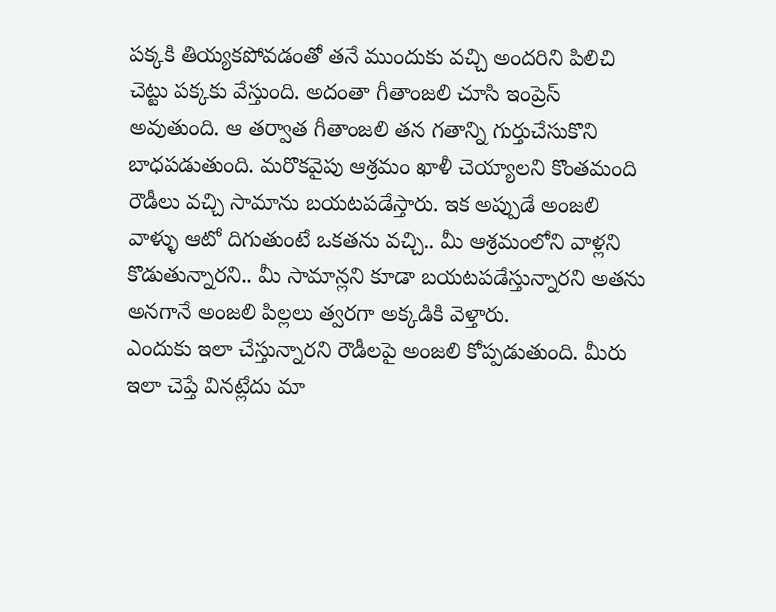పక్కకి తియ్యకపోవడంతో తనే ముందుకు వచ్చి అందరిని పిలిచి చెట్టు పక్కకు వేస్తుంది. అదంతా గీతాంజలి చూసి ఇంప్రెస్ అవుతుంది. ఆ తర్వాత గీతాంజలి తన గతాన్ని గుర్తుచేసుకొని బాధపడుతుంది. మరొకవైపు ఆశ్రమం ఖాళీ చెయ్యాలని కొంతమంది రౌడీలు వచ్చి సామాను బయటపడేస్తారు. ఇక అప్పుడే అంజలి వాళ్ళు ఆటో దిగుతుంటే ఒకతను వచ్చి.. మీ ఆశ్రమంలోని వాళ్లని కొడుతున్నారని.. మీ సామాన్లని కూడా బయటపడేస్తున్నారని అతను అనగానే అంజలి పిల్లలు త్వరగా అక్కడికి వెళ్తారు.
ఎందుకు ఇలా చేస్తున్నారని రౌడీలపై అంజలి కోప్పడుతుంది. మీరు ఇలా చెప్తే వినట్లేదు మా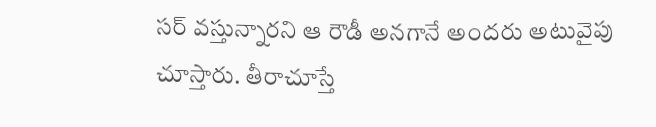సర్ వస్తున్నారని ఆ రౌడీ అనగానే అందరు అటువైపు చూస్తారు. తీరాచూస్తే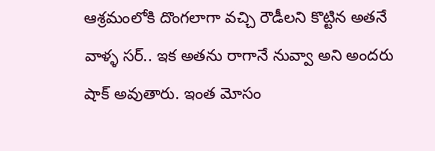ఆశ్రమంలోకి దొంగలాగా వచ్చి రౌడీలని కొట్టిన అతనే వాళ్ళ సర్.. ఇక అతను రాగానే నువ్వా అని అందరు షాక్ అవుతారు. ఇంత మోసం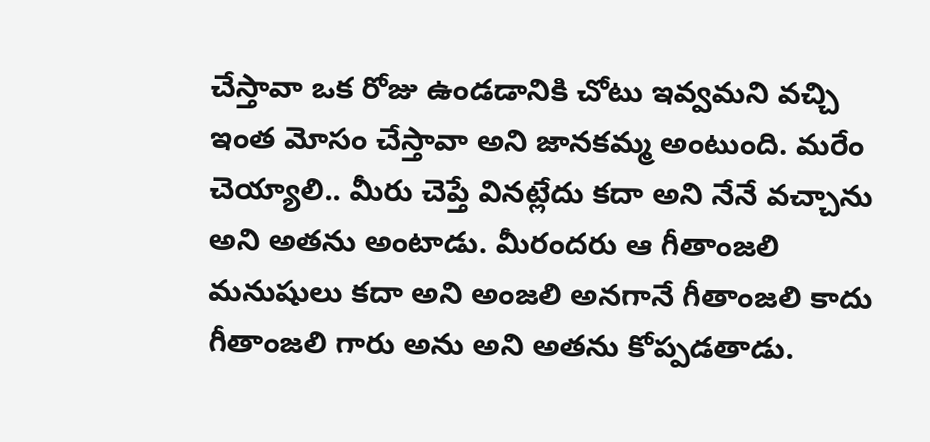చేస్తావా ఒక రోజు ఉండడానికి చోటు ఇవ్వమని వచ్చి ఇంత మోసం చేస్తావా అని జానకమ్మ అంటుంది. మరేం చెయ్యాలి.. మీరు చెప్తే వినట్లేదు కదా అని నేనే వచ్చాను అని అతను అంటాడు. మీరందరు ఆ గీతాంజలి మనుషులు కదా అని అంజలి అనగానే గీతాంజలి కాదు గీతాంజలి గారు అను అని అతను కోప్పడతాడు.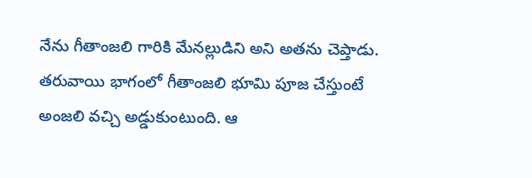నేను గీతాంజలి గారికి మేనల్లుడిని అని అతను చెప్తాడు. తరువాయి భాగంలో గీతాంజలి భూమి పూజ చేస్తుంటే అంజలి వచ్చి అడ్డుకుంటుంది. ఆ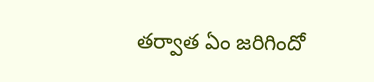తర్వాత ఏం జరిగిందో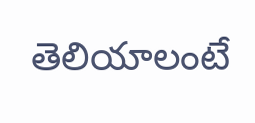తెలియాలంటే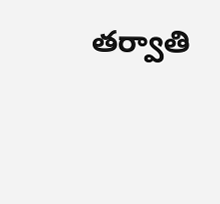తర్వాతి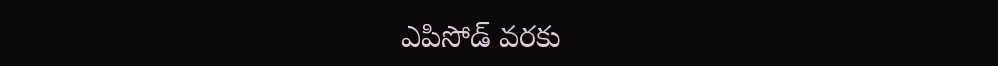ఎపిసోడ్ వరకు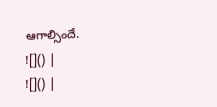ఆగాల్సిందే.
![]() |
![]() |